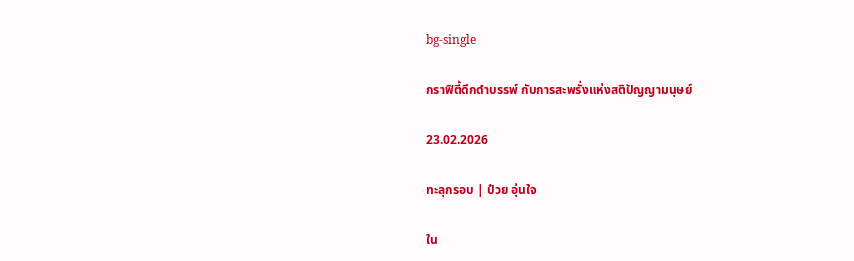bg-single

กราฟิตี้ดึกดำบรรพ์ กับการสะพรั่งแห่งสติปัญญามนุษย์

23.02.2026

ทะลุกรอบ | ป๋วย อุ่นใจ

ใน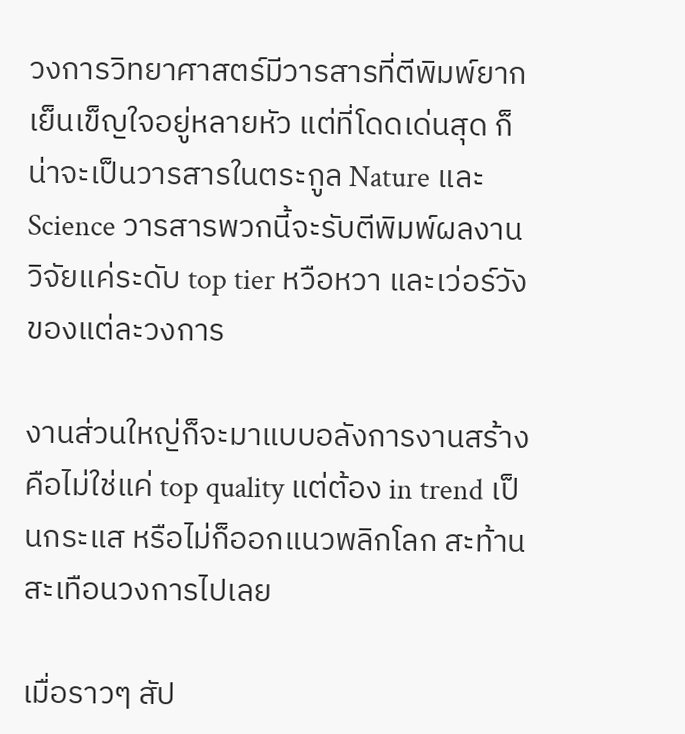วงการวิทยาศาสตร์มีวารสารที่ตีพิมพ์ยากเย็นเข็ญใจอยู่หลายหัว แต่ที่โดดเด่นสุด ก็น่าจะเป็นวารสารในตระกูล Nature และ Science วารสารพวกนี้จะรับตีพิมพ์ผลงานวิจัยแค่ระดับ top tier หวือหวา และเว่อร์วังของแต่ละวงการ

งานส่วนใหญ่ก็จะมาแบบอลังการงานสร้าง คือไม่ใช่แค่ top quality แต่ต้อง in trend เป็นกระแส หรือไม่ก็ออกแนวพลิกโลก สะท้านสะเทือนวงการไปเลย

เมื่อราวๆ สัป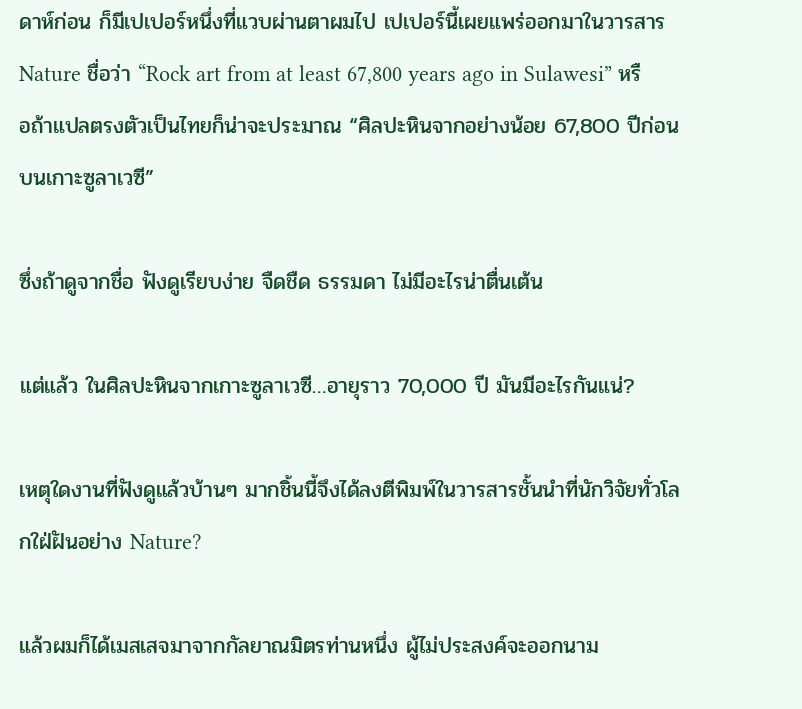ดาห์ก่อน ก็มีเปเปอร์หนึ่งที่แวบผ่านตาผมไป เปเปอร์นี้เผยแพร่ออกมาในวารสาร Nature ชื่อว่า “Rock art from at least 67,800 years ago in Sulawesi” หรือถ้าแปลตรงตัวเป็นไทยก็น่าจะประมาณ “ศิลปะหินจากอย่างน้อย 67,800 ปีก่อนบนเกาะซูลาเวซี”

ซึ่งถ้าดูจากชื่อ ฟังดูเรียบง่าย จืดชืด ธรรมดา ไม่มีอะไรน่าตื่นเต้น

แต่แล้ว ในศิลปะหินจากเกาะซูลาเวซี…อายุราว 70,000 ปี มันมีอะไรกันแน่?

เหตุใดงานที่ฟังดูแล้วบ้านๆ มากชิ้นนี้จึงได้ลงตีพิมพ์ในวารสารชั้นนำที่นักวิจัยทั่วโลกใฝ่ฝันอย่าง Nature?

แล้วผมก็ได้เมสเสจมาจากกัลยาณมิตรท่านหนึ่ง ผู้ไม่ประสงค์จะออกนาม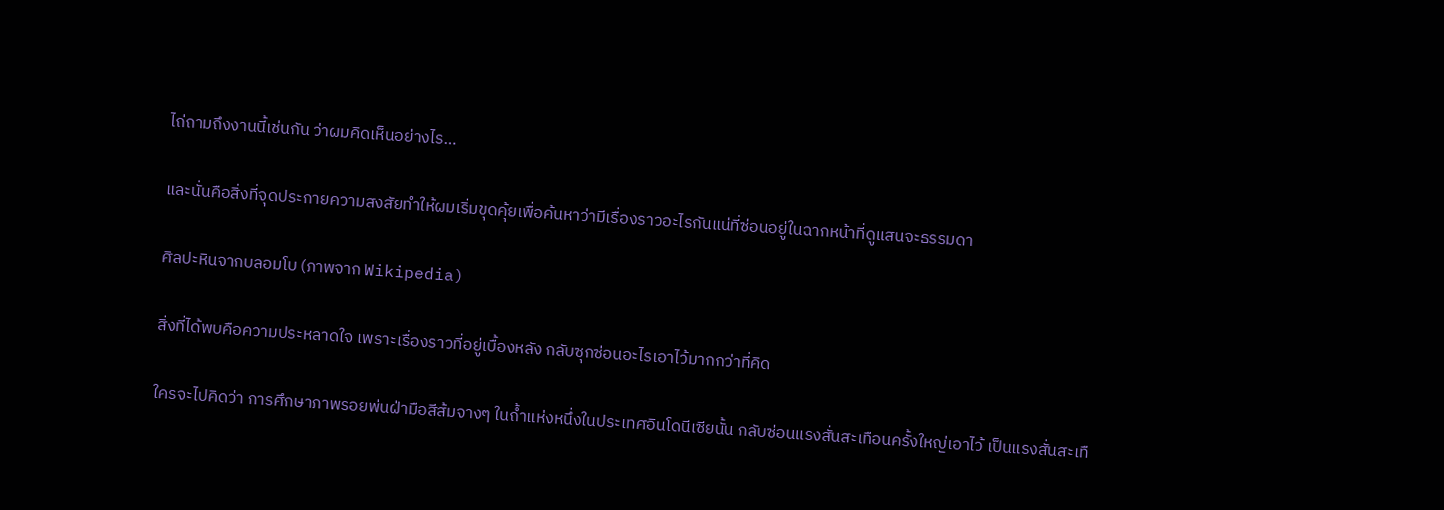ไถ่ถามถึงงานนี้เช่นกัน ว่าผมคิดเห็นอย่างไร…

และนั่นคือสิ่งที่จุดประกายความสงสัยทำให้ผมเริ่มขุดคุ้ยเพื่อค้นหาว่ามีเรื่องราวอะไรกันแน่ที่ซ่อนอยู่ในฉากหน้าที่ดูแสนจะธรรมดา

ศิลปะหินจากบลอมโบ (ภาพจาก Wikipedia)

สิ่งที่ได้พบคือความประหลาดใจ เพราะเรื่องราวที่อยู่เบื้องหลัง กลับซุกซ่อนอะไรเอาไว้มากกว่าที่คิด

ใครจะไปคิดว่า การศึกษาภาพรอยพ่นฝ่ามือสีส้มจางๆ ในถ้ำแห่งหนึ่งในประเทศอินโดนีเซียนั้น กลับซ่อนแรงสั่นสะเทือนครั้งใหญ่เอาไว้ เป็นแรงสั่นสะเทื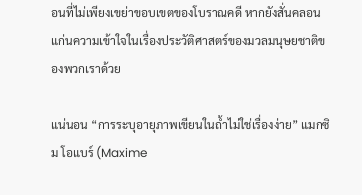อนที่ไม่เพียงเขย่าขอบเขตของโบราณคดี หากยังสั่นคลอนแก่นความเข้าใจในเรื่องประวัติศาสตร์ของมวลมนุษยชาติของพวกเราด้วย

แน่นอน “การระบุอายุภาพเขียนในถ้ำไม่ใช่เรื่องง่าย” แมกซิม โอแบร์ (Maxime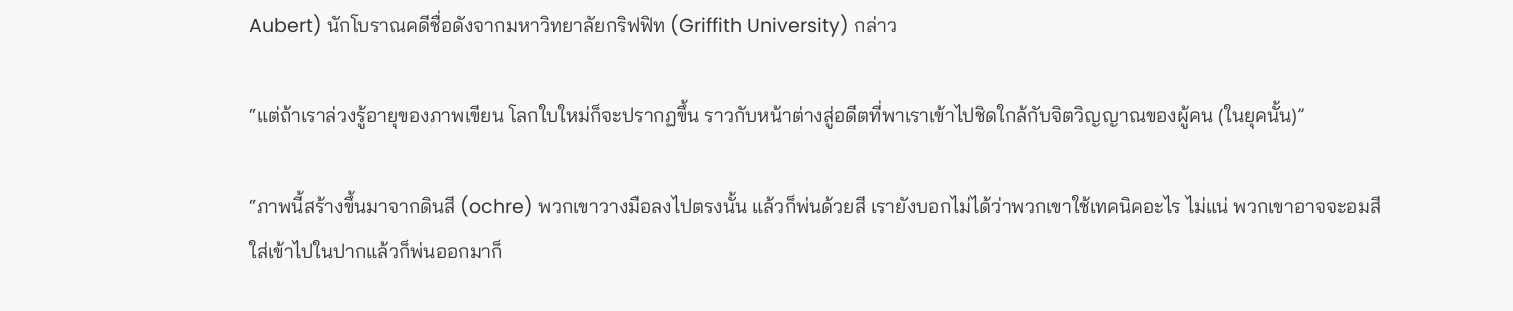Aubert) นักโบราณคดีชื่อดังจากมหาวิทยาลัยกริฟฟิท (Griffith University) กล่าว

“แต่ถ้าเราล่วงรู้อายุของภาพเขียน โลกใบใหม่ก็จะปรากฏขึ้น ราวกับหน้าต่างสู่อดีตที่พาเราเข้าไปชิดใกล้กับจิตวิญญาณของผู้คน (ในยุคนั้น)”

“ภาพนี้สร้างขึ้นมาจากดินสี (ochre) พวกเขาวางมือลงไปตรงนั้น แล้วก็พ่นด้วยสี เรายังบอกไม่ได้ว่าพวกเขาใช้เทคนิคอะไร ไม่แน่ พวกเขาอาจจะอมสีใส่เข้าไปในปากแล้วก็พ่นออกมาก็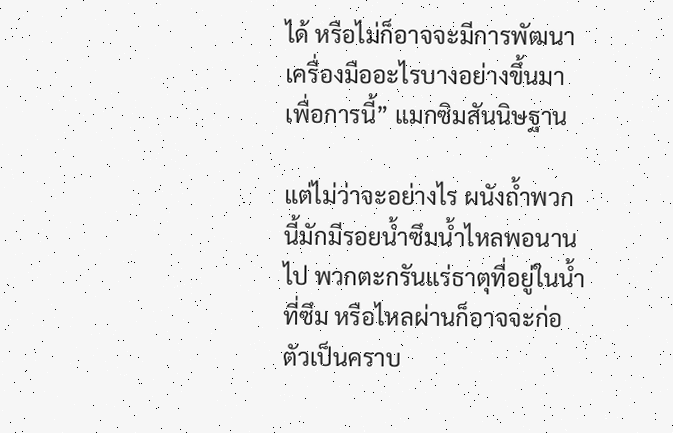ได้ หรือไม่ก็อาจจะมีการพัฒนาเครื่องมืออะไรบางอย่างขึ้นมาเพื่อการนี้” แมกซิมสันนิษฐาน

แต่ไม่ว่าจะอย่างไร ผนังถ้ำพวกนี้มักมีรอยน้ำซึมน้ำไหลพอนานไป พวกตะกรันแร่ธาตุที่อยู่ในน้ำที่ซึม หรือไหลผ่านก็อาจจะก่อตัวเป็นคราบ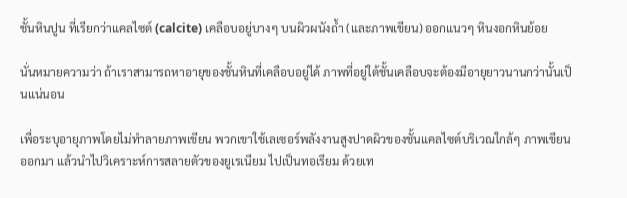ชั้นหินปูน ที่เรียกว่าแคลไซต์ (calcite) เคลือบอยู่บางๆ บนผิวผนังถ้ำ (และภาพเขียน) ออกแนวๆ หินงอกหินย้อย

นั่นหมายความว่า ถ้าเราสามารถหาอายุของชั้นหินที่เคลือบอยู่ได้ ภาพที่อยู่ใต้ชั้นเคลือบจะต้องมีอายุยาวนานกว่านั้นเป็นแน่นอน

เพื่อระบุอายุภาพโดยไม่ทำลายภาพเขียน พวกเขาใช้เลเซอร์พลังงานสูงปาดผิวของชั้นแคลไซต์บริเวณใกล้ๆ ภาพเขียนออกมา แล้วนำไปวิเคราะห์การสลายตัวของยูเรเนียม ไปเป็นทอเรียม ด้วยเท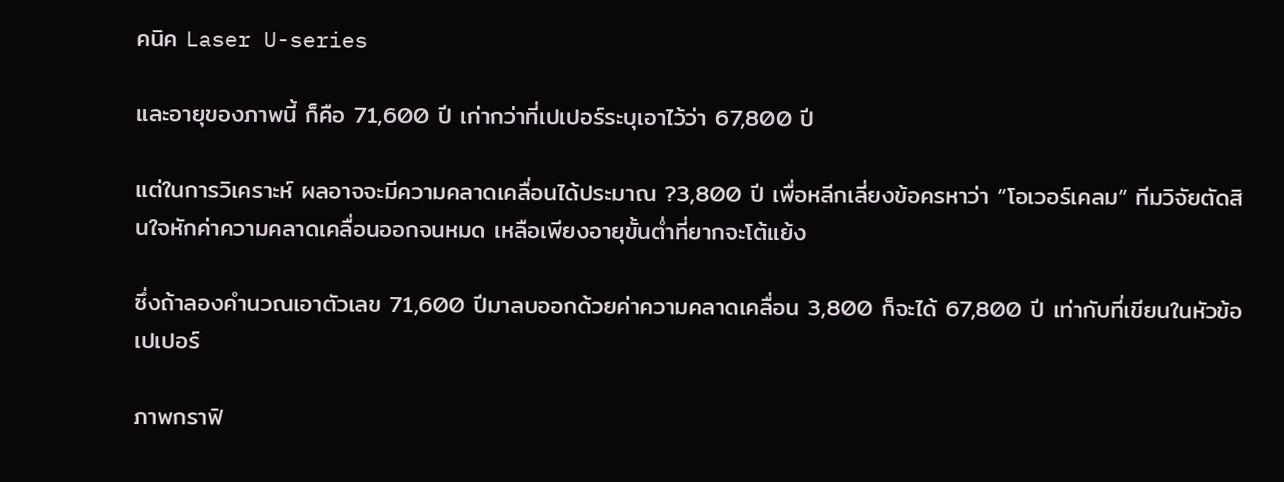คนิค Laser U-series

และอายุของภาพนี้ ก็คือ 71,600 ปี เก่ากว่าที่เปเปอร์ระบุเอาไว้ว่า 67,800 ปี

แต่ในการวิเคราะห์ ผลอาจจะมีความคลาดเคลื่อนได้ประมาณ ?3,800 ปี เพื่อหลีกเลี่ยงข้อครหาว่า “โอเวอร์เคลม” ทีมวิจัยตัดสินใจหักค่าความคลาดเคลื่อนออกจนหมด เหลือเพียงอายุขั้นต่ำที่ยากจะโต้แย้ง

ซึ่งถ้าลองคำนวณเอาตัวเลข 71,600 ปีมาลบออกด้วยค่าความคลาดเคลื่อน 3,800 ก็จะได้ 67,800 ปี เท่ากับที่เขียนในหัวข้อเปเปอร์

ภาพกราฟิ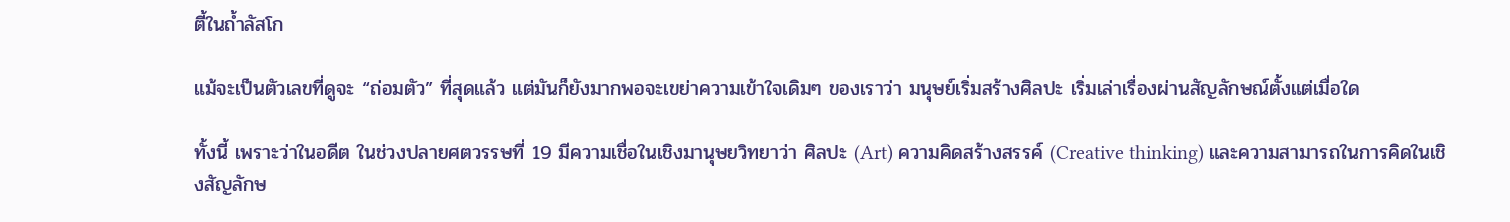ตี้ในถ้ำลัสโก

แม้จะเป็นตัวเลขที่ดูจะ “ถ่อมตัว” ที่สุดแล้ว แต่มันก็ยังมากพอจะเขย่าความเข้าใจเดิมๆ ของเราว่า มนุษย์เริ่มสร้างศิลปะ เริ่มเล่าเรื่องผ่านสัญลักษณ์ตั้งแต่เมื่อใด

ทั้งนี้ เพราะว่าในอดีต ในช่วงปลายศตวรรษที่ 19 มีความเชื่อในเชิงมานุษยวิทยาว่า ศิลปะ (Art) ความคิดสร้างสรรค์ (Creative thinking) และความสามารถในการคิดในเชิงสัญลักษ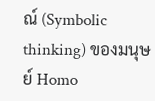ณ์ (Symbolic thinking) ของมนุษย์ Homo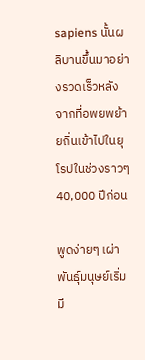sapiens นั้นผลิบานขึ้นมาอย่างรวดเร็วหลังจากที่อพยพย้ายถิ่นเข้าไปในยุโรปในช่วงราวๆ 40,000 ปีก่อน

พูดง่ายๆ เผ่าพันธุ์มนุษย์เริ่มมี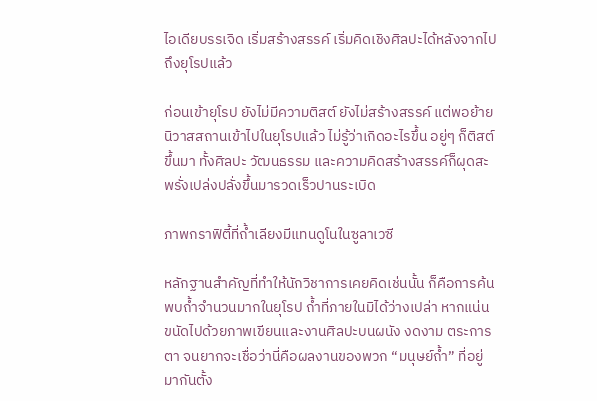ไอเดียบรรเจิด เริ่มสร้างสรรค์ เริ่มคิดเชิงศิลปะได้หลังจากไปถึงยุโรปแล้ว

ก่อนเข้ายุโรป ยังไม่มีความติสต์ ยังไม่สร้างสรรค์ แต่พอย้ายนิวาสสถานเข้าไปในยุโรปแล้ว ไม่รู้ว่าเกิดอะไรขึ้น อยู่ๆ ก็ติสต์ขึ้นมา ทั้งศิลปะ วัฒนธรรม และความคิดสร้างสรรค์ก็ผุดสะพรั่งเปล่งปลั่งขึ้นมารวดเร็วปานระเบิด

ภาพกราฟิตี้ที่ถ้ำเลียงมีแทนดูโนในซูลาเวซี

หลักฐานสำคัญที่ทำให้นักวิชาการเคยคิดเช่นนั้น ก็คือการค้นพบถ้ำจำนวนมากในยุโรป ถ้ำที่ภายในมิได้ว่างเปล่า หากแน่นขนัดไปด้วยภาพเขียนและงานศิลปะบนผนัง งดงาม ตระการตา จนยากจะเชื่อว่านี่คือผลงานของพวก “มนุษย์ถ้ำ” ที่อยู่มากันตั้ง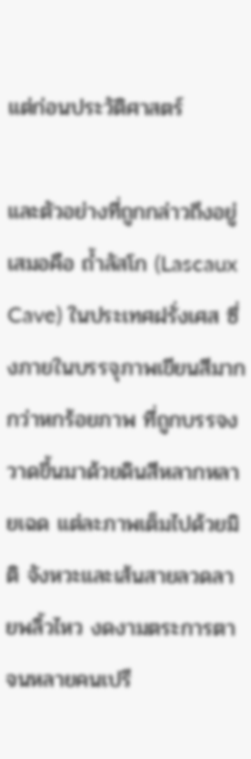แต่ก่อนประวัติศาสตร์

และตัวอย่างที่ถูกกล่าวถึงอยู่เสมอคือ ถ้ำลัสโก (Lascaux Cave) ในประเทศฝรั่งเศส ซึ่งภายในบรรจุภาพเขียนสีมากกว่าหกร้อยภาพ ที่ถูกบรรจงวาดขึ้นมาด้วยดินสีหลากหลายเฉด แต่ละภาพเต็มไปด้วยมิติ จังหวะและเส้นสายลวดลายพลิ้วไหว งดงามตระการตา จนหลายคนเปรี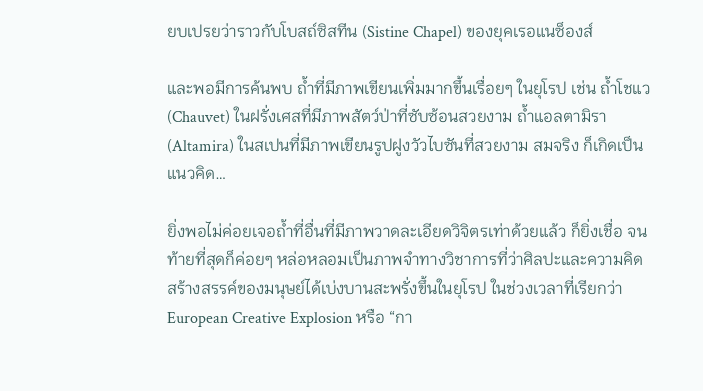ยบเปรยว่าราวกับโบสถ์ซิสทีน (Sistine Chapel) ของยุคเรอแนซ็องส์

และพอมีการค้นพบ ถ้ำที่มีภาพเขียนเพิ่มมากขึ้นเรื่อยๆ ในยุโรป เช่น ถ้ำโชแว (Chauvet) ในฝรั่งเศสที่มีภาพสัตว์ป่าที่ซับซ้อนสวยงาม ถ้ำแอลตามิรา (Altamira) ในสเปนที่มีภาพเขียนรูปฝูงวัวไบซันที่สวยงาม สมจริง ก็เกิดเป็นแนวคิด…

ยิ่งพอไม่ค่อยเจอถ้ำที่อื่นที่มีภาพวาดละเอียดวิจิตรเท่าด้วยแล้ว ก็ยิ่งเชื่อ จนท้ายที่สุดก็ค่อยๆ หล่อหลอมเป็นภาพจำทางวิชาการที่ว่าศิลปะและความคิดสร้างสรรค์ของมนุษย์ได้เบ่งบานสะพรั่งขึ้นในยุโรป ในช่วงเวลาที่เรียกว่า European Creative Explosion หรือ “กา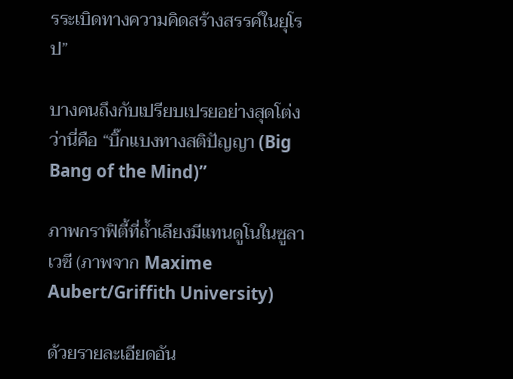รระเบิดทางความคิดสร้างสรรค์ในยุโรป”

บางคนถึงกับเปรียบเปรยอย่างสุดโต่งว่านี่คือ “บิ๊กแบงทางสติปัญญา (Big Bang of the Mind)”

ภาพกราฟิตี้ที่ถ้ำเลียงมีแทนดูโนในซูลาเวซี (ภาพจาก Maxime Aubert/Griffith University)

ด้วยรายละเอียดอัน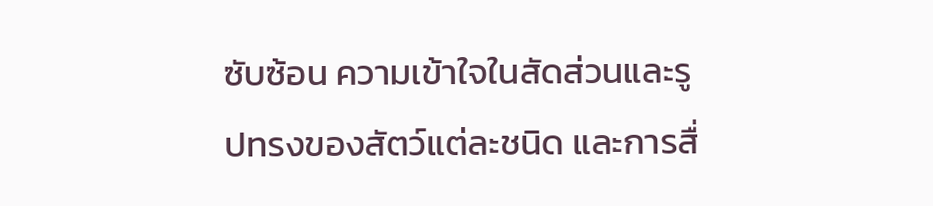ซับซ้อน ความเข้าใจในสัดส่วนและรูปทรงของสัตว์แต่ละชนิด และการสื่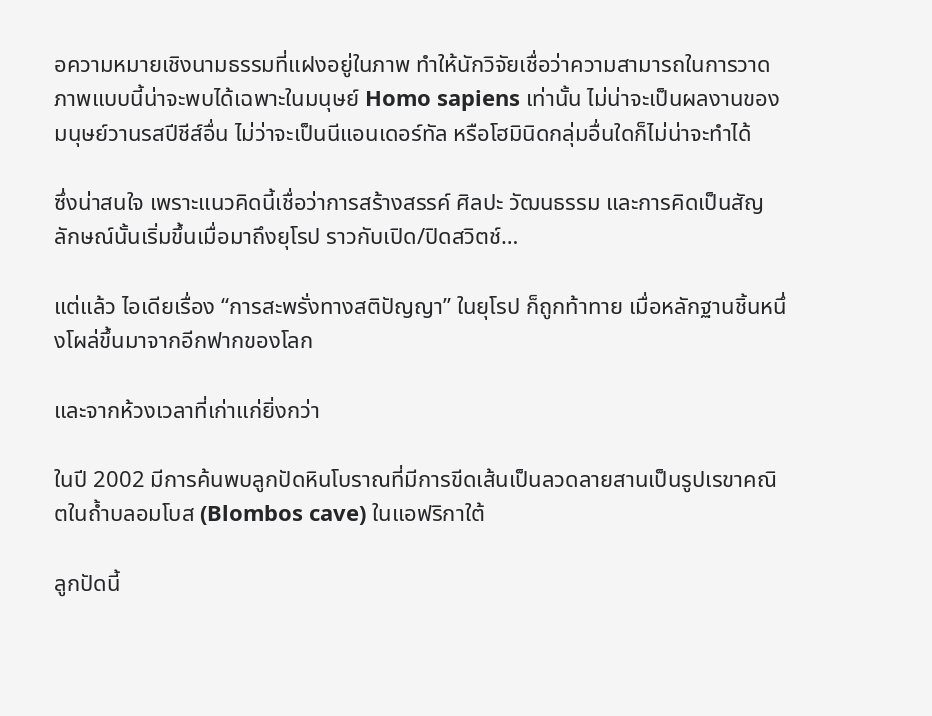อความหมายเชิงนามธรรมที่แฝงอยู่ในภาพ ทำให้นักวิจัยเชื่อว่าความสามารถในการวาดภาพแบบนี้น่าจะพบได้เฉพาะในมนุษย์ Homo sapiens เท่านั้น ไม่น่าจะเป็นผลงานของมนุษย์วานรสปีชีส์อื่น ไม่ว่าจะเป็นนีแอนเดอร์ทัล หรือโฮมินิดกลุ่มอื่นใดก็ไม่น่าจะทำได้

ซึ่งน่าสนใจ เพราะแนวคิดนี้เชื่อว่าการสร้างสรรค์ ศิลปะ วัฒนธรรม และการคิดเป็นสัญลักษณ์นั้นเริ่มขึ้นเมื่อมาถึงยุโรป ราวกับเปิด/ปิดสวิตช์…

แต่แล้ว ไอเดียเรื่อง “การสะพรั่งทางสติปัญญา” ในยุโรป ก็ถูกท้าทาย เมื่อหลักฐานชิ้นหนึ่งโผล่ขึ้นมาจากอีกฟากของโลก

และจากห้วงเวลาที่เก่าแก่ยิ่งกว่า

ในปี 2002 มีการค้นพบลูกปัดหินโบราณที่มีการขีดเส้นเป็นลวดลายสานเป็นรูปเรขาคณิตในถ้ำบลอมโบส (Blombos cave) ในแอฟริกาใต้

ลูกปัดนี้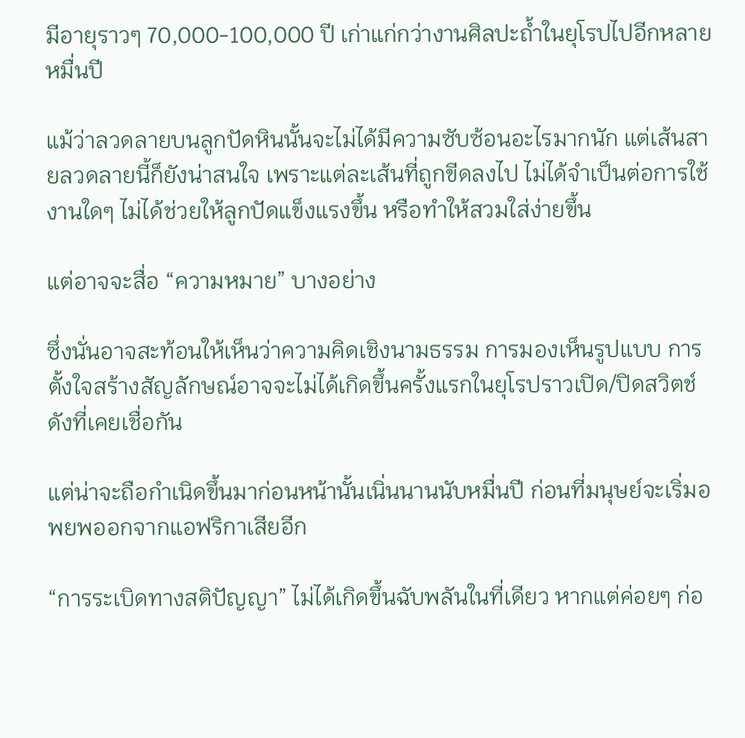มีอายุราวๆ 70,000-100,000 ปี เก่าแก่กว่างานศิลปะถ้ำในยุโรปไปอีกหลายหมื่นปี

แม้ว่าลวดลายบนลูกปัดหินนั้นจะไม่ได้มีความซับซ้อนอะไรมากนัก แต่เส้นสายลวดลายนี้ก็ยังน่าสนใจ เพราะแต่ละเส้นที่ถูกขีดลงไป ไม่ได้จำเป็นต่อการใช้งานใดๆ ไม่ได้ช่วยให้ลูกปัดแข็งแรงขึ้น หรือทำให้สวมใส่ง่ายขึ้น

แต่อาจจะสื่อ “ความหมาย” บางอย่าง

ซึ่งนั่นอาจสะท้อนให้เห็นว่าความคิดเชิงนามธรรม การมองเห็นรูปแบบ การตั้งใจสร้างสัญลักษณ์อาจจะไม่ได้เกิดขึ้นครั้งแรกในยุโรปราวเปิด/ปิดสวิตช์ดังที่เคยเชื่อกัน

แต่น่าจะถือกำเนิดขึ้นมาก่อนหน้านั้นเนิ่นนานนับหมื่นปี ก่อนที่มนุษย์จะเริ่มอพยพออกจากแอฟริกาเสียอีก

“การระเบิดทางสติปัญญา” ไม่ได้เกิดขึ้นฉับพลันในที่เดียว หากแต่ค่อยๆ ก่อ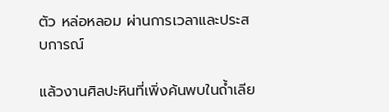ตัว หล่อหลอม ผ่านการเวลาและประสบการณ์

แล้วงานศิลปะหินที่เพิ่งค้นพบในถ้ำเลีย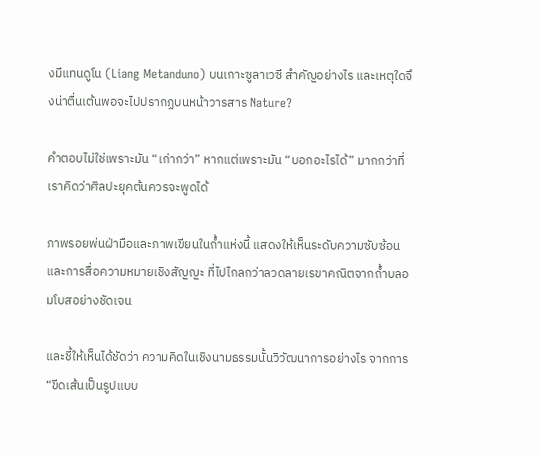งมีแทนดูโน (Liang Metanduno) บนเกาะซูลาเวซี สำคัญอย่างไร และเหตุใดจึงน่าตื่นเต้นพอจะไปปรากฏบนหน้าวารสาร Nature?

คำตอบไม่ใช่เพราะมัน “เก่ากว่า” หากแต่เพราะมัน “บอกอะไรได้” มากกว่าที่เราคิดว่าศิลปะยุคต้นควรจะพูดได้

ภาพรอยพ่นฝ่ามือและภาพเขียนในถ้ำแห่งนี้ แสดงให้เห็นระดับความซับซ้อนและการสื่อความหมายเชิงสัญญะ ที่ไปไกลกว่าลวดลายเรขาคณิตจากถ้ำบลอมโบสอย่างชัดเจน

และชี้ให้เห็นได้ชัดว่า ความคิดในเชิงนามธรรมนั้นวิวัฒนาการอย่างไร จากการ “ขีดเส้นเป็นรูปแบบ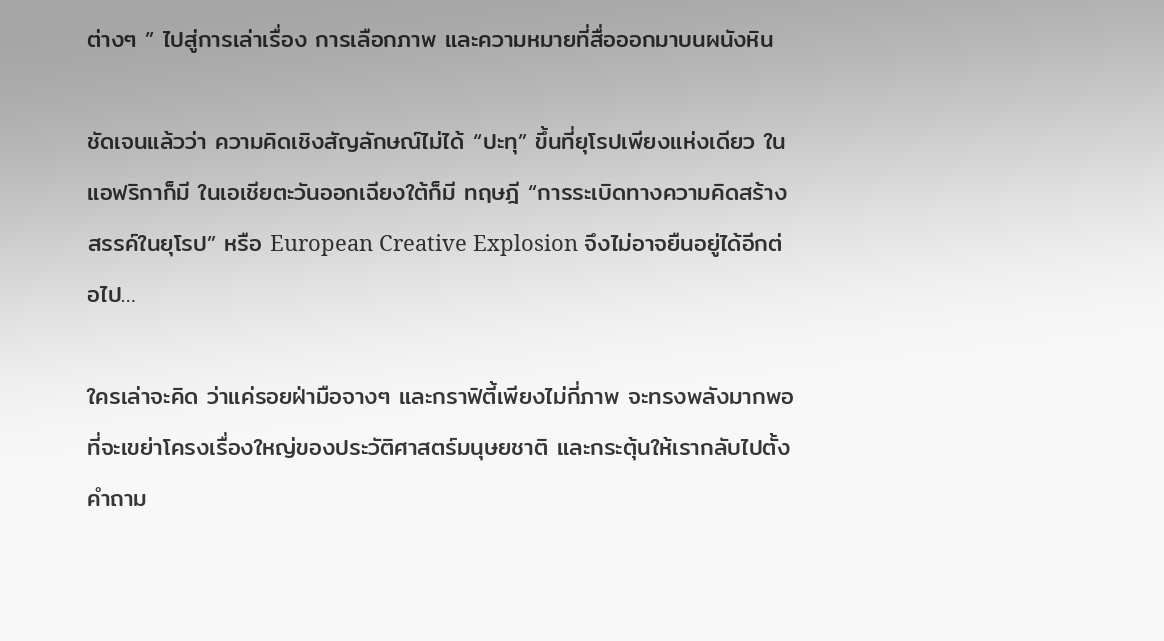ต่างๆ ” ไปสู่การเล่าเรื่อง การเลือกภาพ และความหมายที่สื่อออกมาบนผนังหิน

ชัดเจนแล้วว่า ความคิดเชิงสัญลักษณ์ไม่ได้ “ปะทุ” ขึ้นที่ยุโรปเพียงแห่งเดียว ในแอฟริกาก็มี ในเอเชียตะวันออกเฉียงใต้ก็มี ทฤษฎี “การระเบิดทางความคิดสร้างสรรค์ในยุโรป” หรือ European Creative Explosion จึงไม่อาจยืนอยู่ได้อีกต่อไป…

ใครเล่าจะคิด ว่าแค่รอยฝ่ามือจางๆ และกราฟิตี้เพียงไม่กี่ภาพ จะทรงพลังมากพอที่จะเขย่าโครงเรื่องใหญ่ของประวัติศาสตร์มนุษยชาติ และกระตุ้นให้เรากลับไปตั้งคำถาม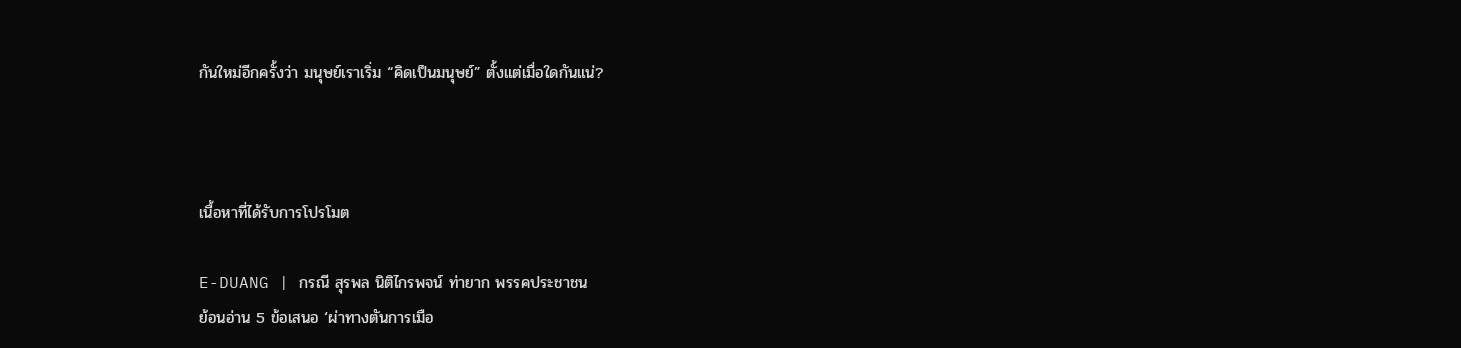กันใหม่อีกครั้งว่า มนุษย์เราเริ่ม “คิดเป็นมนุษย์” ตั้งแต่เมื่อใดกันแน่?



เนื้อหาที่ได้รับการโปรโมต

E-DUANG | กรณี สุรพล นิติไกรพจน์ ท่ายาก พรรคประชาชน
ย้อนอ่าน 5 ข้อเสนอ ‘ผ่าทางตันการเมือ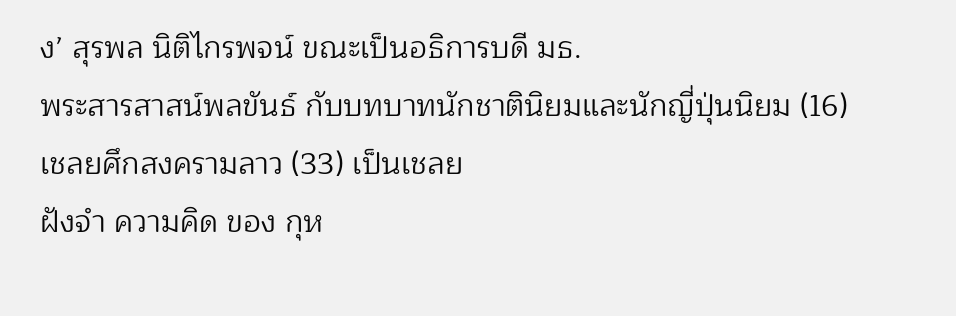ง’ สุรพล นิติไกรพจน์ ขณะเป็นอธิการบดี มธ.
พระสารสาสน์พลขันธ์ กับบทบาทนักชาตินิยมและนักญี่ปุ่นนิยม (16)
เชลยศึกสงครามลาว (33) เป็นเชลย
ฝังจำ ความคิด ของ กุห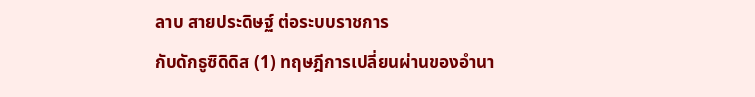ลาบ สายประดิษฐ์ ต่อระบบราชการ
กับดักธูซิดิดิส (1) ทฤษฎีการเปลี่ยนผ่านของอำนา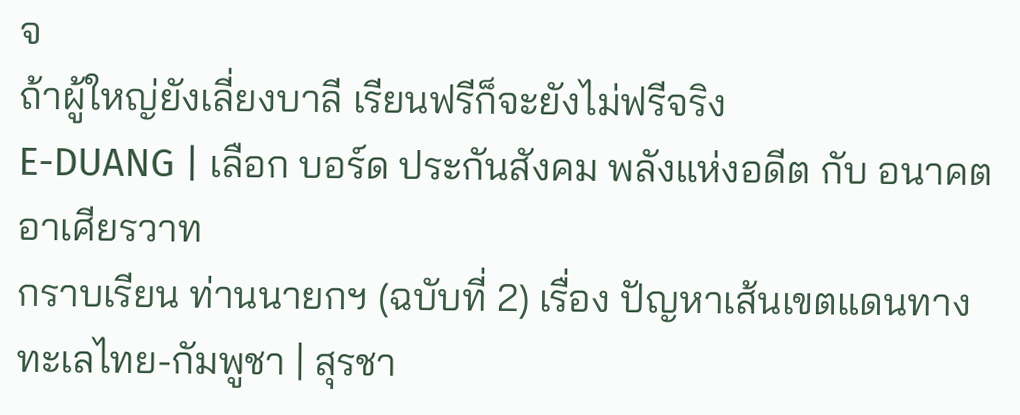จ
ถ้าผู้ใหญ่ยังเลี่ยงบาลี เรียนฟรีก็จะยังไม่ฟรีจริง
E-DUANG | เลือก บอร์ด ประกันสังคม พลังแห่งอดีต กับ อนาคต
อาเศียรวาท
กราบเรียน ท่านนายกฯ (ฉบับที่ 2) เรื่อง ปัญหาเส้นเขตแดนทางทะเลไทย-กัมพูชา | สุรชา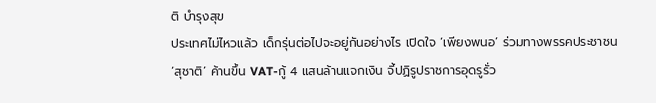ติ บำรุงสุข
ประเทศไม่ไหวแล้ว เด็กรุ่นต่อไปจะอยู่กันอย่างไร เปิดใจ ‘เพียงพนอ’ ร่วมทางพรรคประชาชน
‘สุชาติ’ ค้านขึ้น VAT-กู้ 4 แสนล้านแจกเงิน จี้ปฏิรูปราชการอุดรูรั่ว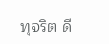ทุจริต ดี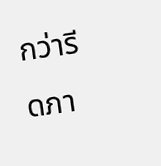กว่ารีดภา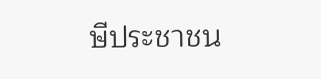ษีประชาชน